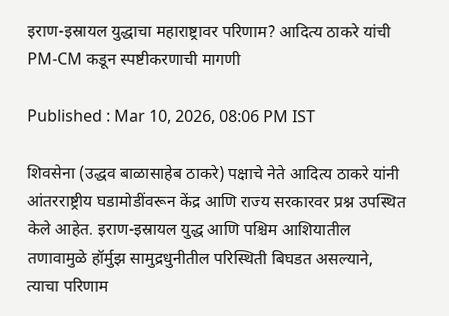इराण-इस्रायल युद्धाचा महाराष्ट्रावर परिणाम? आदित्य ठाकरे यांची PM-CM कडून स्पष्टीकरणाची मागणी

Published : Mar 10, 2026, 08:06 PM IST

शिवसेना (उद्धव बाळासाहेब ठाकरे) पक्षाचे नेते आदित्य ठाकरे यांनी आंतरराष्ट्रीय घडामोडींवरून केंद्र आणि राज्य सरकारवर प्रश्न उपस्थित केले आहेत. इराण-इस्रायल युद्ध आणि पश्चिम आशियातील तणावामुळे हॉर्मुझ सामुद्रधुनीतील परिस्थिती बिघडत असल्याने, त्याचा परिणाम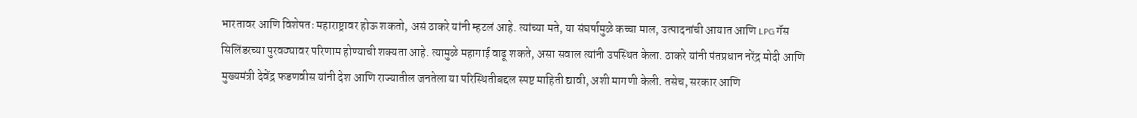भारतावर आणि विशेषतः महाराष्ट्रावर होऊ शकतो, असं ठाकरे यांनी म्हटलं आहे. त्यांच्या मते, या संघर्षामुळे कच्चा माल, उत्पादनांची आयात आणि LPG गॅस सिलिंडरच्या पुरवठ्यावर परिणाम होण्याची शक्यता आहे. त्यामुळे महागाई वाढू शकते, असा सवाल त्यांनी उपस्थित केला. ठाकरे यांनी पंतप्रधान नरेंद्र मोदी आणि मुख्यमंत्री देवेंद्र फडणवीस यांनी देश आणि राज्यातील जनतेला या परिस्थितीबद्दल स्पष्ट माहिती द्यावी, अशी मागणी केली. तसेच, सरकार आणि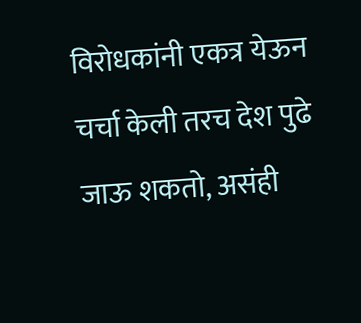विरोधकांनी एकत्र येऊन चर्चा केली तरच देश पुढे जाऊ शकतो, असंही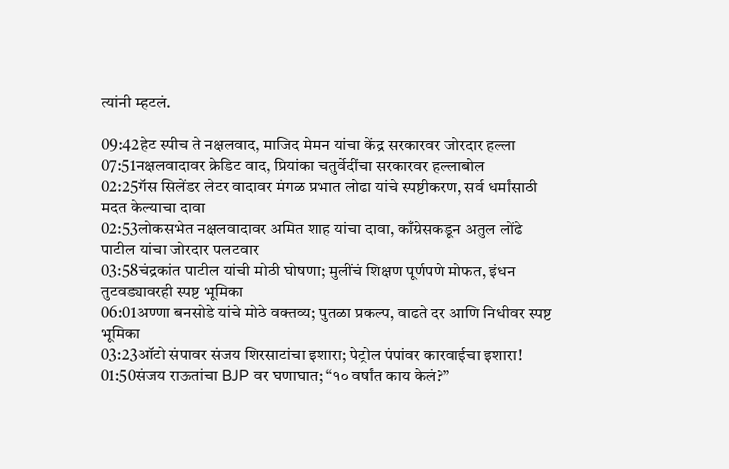त्यांनी म्हटलं.

09:42हेट स्पीच ते नक्षलवाद, माजिद मेमन यांचा केंद्र सरकारवर जोरदार हल्ला
07:51नक्षलवादावर क्रेडिट वाद, प्रियांका चतुर्वेदींचा सरकारवर हल्लाबोल
02:25गॅस सिलेंडर लेटर वादावर मंगळ प्रभात लोढा यांचे स्पष्टीकरण, सर्व धर्मांसाठी मदत केल्याचा दावा
02:53लोकसभेत नक्षलवादावर अमित शाह यांचा दावा, काँग्रेसकडून अतुल लोंढे पाटील यांचा जोरदार पलटवार
03:58चंद्रकांत पाटील यांची मोठी घोषणा; मुलींचं शिक्षण पूर्णपणे मोफत, इंधन तुटवड्यावरही स्पष्ट भूमिका
06:01अण्णा बनसोडे यांचे मोठे वक्तव्य; पुतळा प्रकल्प, वाढते दर आणि निधीवर स्पष्ट भूमिका
03:23ऑटो संपावर संजय शिरसाटांचा इशारा; पेट्रोल पंपांवर कारवाईचा इशारा!
01:50संजय राऊतांचा BJP वर घणाघात; “१० वर्षांत काय केलं?”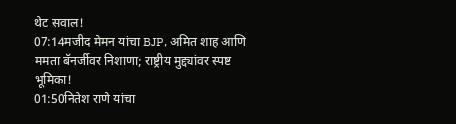थेट सवाल!
07:14मजीद मेमन यांचा BJP, अमित शाह आणि ममता बॅनर्जीवर निशाणा; राष्ट्रीय मुद्द्यांवर स्पष्ट भूमिका!
01:50नितेश राणे यांचा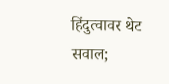हिंदुत्वावर थेट सवाल;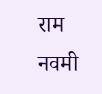राम नवमी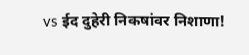vs ईद दुहेरी निकषांवर निशाणा!